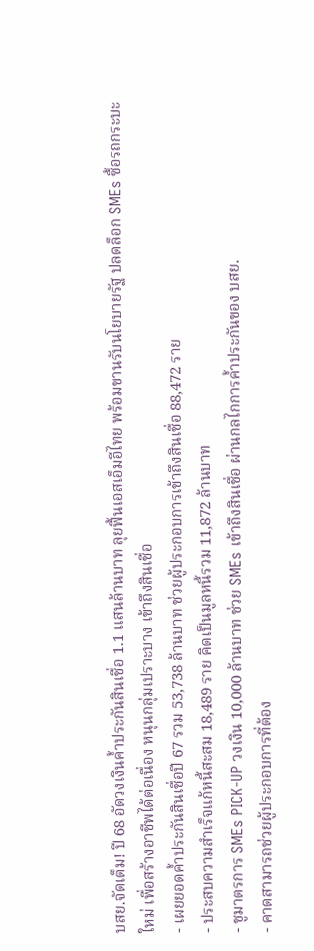บสย.จัดเต็ม! ปี 68 อัดวงเงินค้ำประกันสินเชื่อ 1.1 แสนล้านบาท ลุยฟื้นเอสเอ็มอีไทย พร้อมขานรับนโยบายรัฐ ปลดล็อก SMEs ซื้อรถกระบะใหม่ เพื่อสร้างอาชีพได้ต่อเนื่อง หนุนกลุ่มเปราะบาง เข้าถึงสินเชื่อ
- เผยยอดค้ำประกันสินเชื่อปี 67 รวม 53,738 ล้านบาท ช่วยผู้ประกอบการเข้าถึงสินเชื่อ 88,472 ราย
- ประสบความสำเร็จแก้หนี้สะสม 18,489 ราย คิดเป็นมูลหนี้รวม 11,872 ล้านบาท
- ชูมาตรการ SMEs PICK-UP วงเงิน 10,000 ล้านบาท ช่วย SMEs เข้าถึงสินเชื่อ ผ่านกลไกการค้ำประกันของ บสย.
- คาดสามารถช่วยผู้ประกอบการที่ต้อง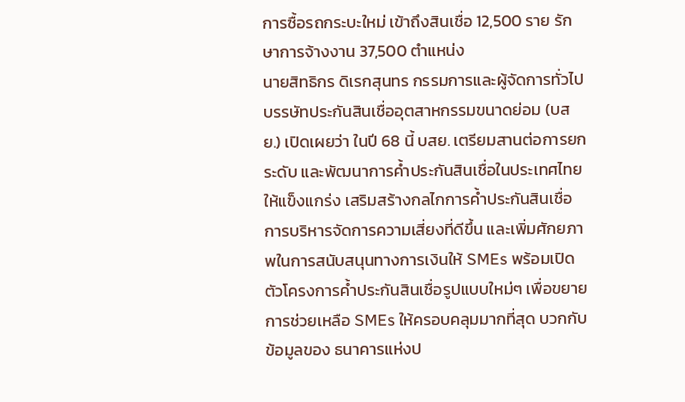การซื้อรถกระบะใหม่ เข้าถึงสินเชื่อ 12,500 ราย รักษาการจ้างงาน 37,500 ตำแหน่ง
นายสิทธิกร ดิเรกสุนทร กรรมการและผู้จัดการทั่วไป บรรษัทประกันสินเชื่ออุตสาหกรรมขนาดย่อม (บสย.) เปิดเผยว่า ในปี 68 นี้ บสย. เตรียมสานต่อการยกระดับ และพัฒนาการค้ำประกันสินเชื่อในประเทศไทยให้แข็งแกร่ง เสริมสร้างกลไกการค้ำประกันสินเชื่อ การบริหารจัดการความเสี่ยงที่ดีขึ้น และเพิ่มศักยภาพในการสนับสนุนทางการเงินให้ SMEs พร้อมเปิดตัวโครงการค้ำประกันสินเชื่อรูปแบบใหม่ๆ เพื่อขยายการช่วยเหลือ SMEs ให้ครอบคลุมมากที่สุด บวกกับข้อมูลของ ธนาคารแห่งป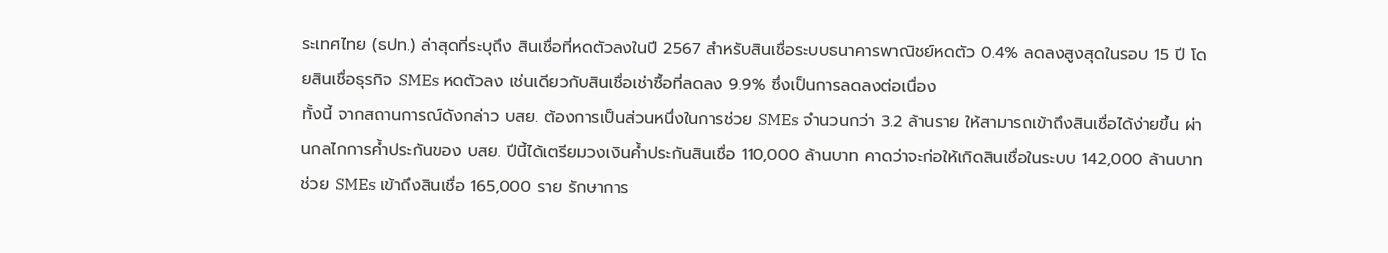ระเทศไทย (ธปท.) ล่าสุดที่ระบุถึง สินเชื่อที่หดตัวลงในปี 2567 สำหรับสินเชื่อระบบธนาคารพาณิชย์หดตัว 0.4% ลดลงสูงสุดในรอบ 15 ปี โดยสินเชื่อธุรกิจ SMEs หดตัวลง เช่นเดียวกับสินเชื่อเช่าซื้อที่ลดลง 9.9% ซึ่งเป็นการลดลงต่อเนื่อง
ทั้งนี้ จากสถานการณ์ดังกล่าว บสย. ต้องการเป็นส่วนหนึ่งในการช่วย SMEs จำนวนกว่า 3.2 ล้านราย ให้สามารถเข้าถึงสินเชื่อได้ง่ายขึ้น ผ่านกลไกการค้ำประกันของ บสย. ปีนี้ได้เตรียมวงเงินค้ำประกันสินเชื่อ 110,000 ล้านบาท คาดว่าจะก่อให้เกิดสินเชื่อในระบบ 142,000 ล้านบาท ช่วย SMEs เข้าถึงสินเชื่อ 165,000 ราย รักษาการ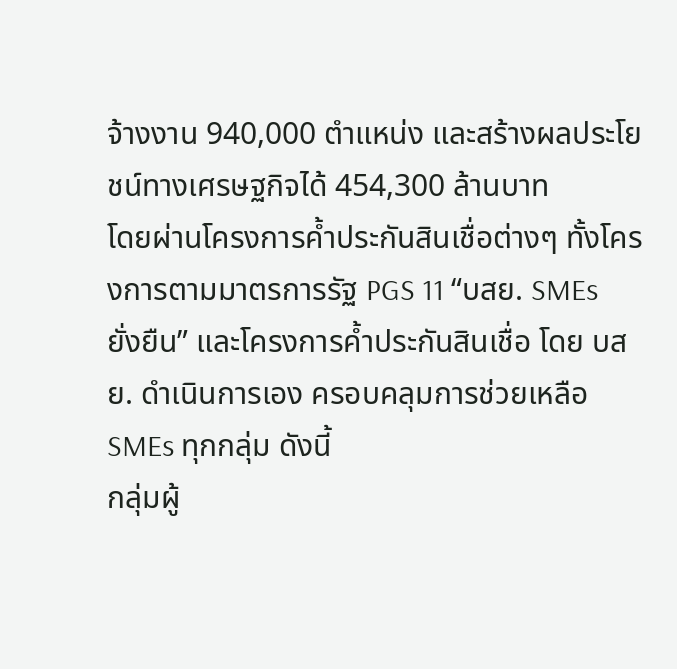จ้างงาน 940,000 ตำแหน่ง และสร้างผลประโยชน์ทางเศรษฐกิจได้ 454,300 ล้านบาท
โดยผ่านโครงการค้ำประกันสินเชื่อต่างๆ ทั้งโครงการตามมาตรการรัฐ PGS 11 “บสย. SMEs ยั่งยืน” และโครงการค้ำประกันสินเชื่อ โดย บสย. ดำเนินการเอง ครอบคลุมการช่วยเหลือ SMEs ทุกกลุ่ม ดังนี้
กลุ่มผู้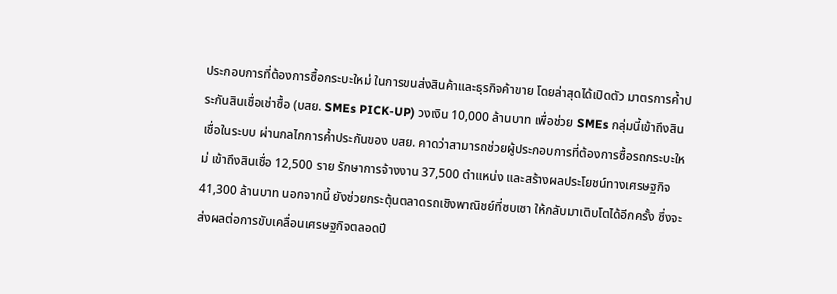ประกอบการที่ต้องการซื้อกระบะใหม่ ในการขนส่งสินค้าและธุรกิจค้าขาย โดยล่าสุดได้เปิดตัว มาตรการค้ำประกันสินเชื่อเช่าซื้อ (บสย. SMEs PICK-UP) วงเงิน 10,000 ล้านบาท เพื่อช่วย SMEs กลุ่มนี้เข้าถึงสินเชื่อในระบบ ผ่านกลไกการค้ำประกันของ บสย. คาดว่าสามารถช่วยผู้ประกอบการที่ต้องการซื้อรถกระบะใหม่ เข้าถึงสินเชื่อ 12,500 ราย รักษาการจ้างงาน 37,500 ตำแหน่ง และสร้างผลประโยชน์ทางเศรษฐกิจ 41,300 ล้านบาท นอกจากนี้ ยังช่วยกระตุ้นตลาดรถเชิงพาณิชย์ที่ซบเซา ให้กลับมาเติบโตได้อีกครั้ง ซึ่งจะส่งผลต่อการขับเคลื่อนเศรษฐกิจตลอดปี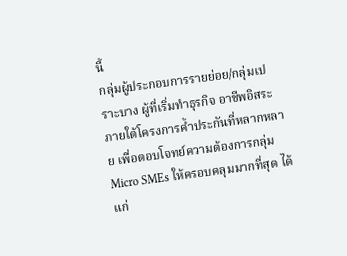นี้
กลุ่มผู้ประกอบการรายย่อย/กลุ่มเปราะบาง ผู้ที่เริ่มทำธุรกิจ อาชีพอิสระ ภายใต้โครงการค้ำประกันที่หลากหลาย เพื่อตอบโจทย์ความต้องการกลุ่ม Micro SMEs ให้ครอบคลุมมากที่สุด ได้แก่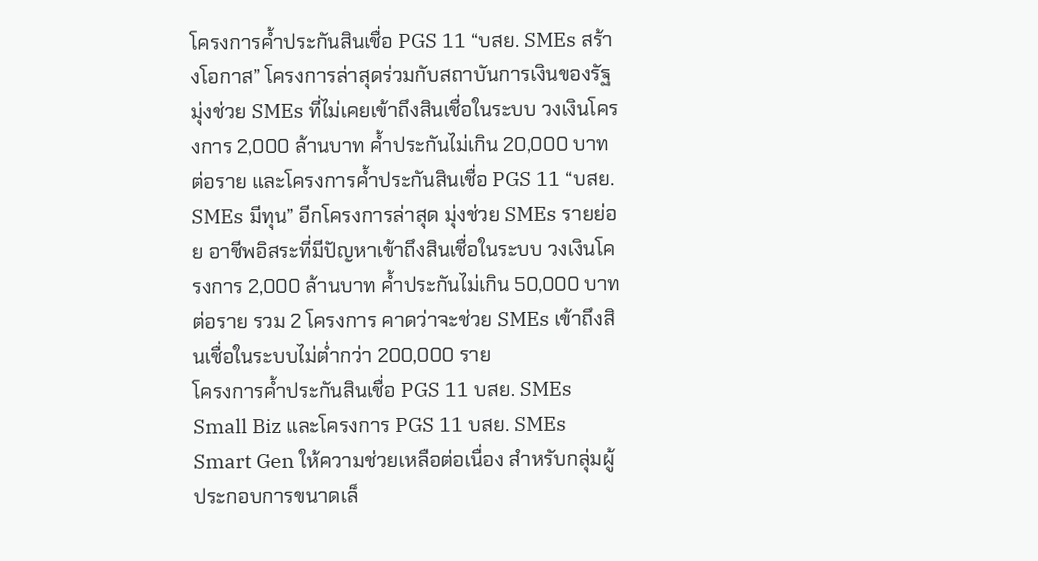โครงการค้ำประกันสินเชื่อ PGS 11 “บสย. SMEs สร้างโอกาส” โครงการล่าสุดร่วมกับสถาบันการเงินของรัฐ มุ่งช่วย SMEs ที่ไม่เคยเข้าถึงสินเชื่อในระบบ วงเงินโครงการ 2,000 ล้านบาท ค้ำประกันไม่เกิน 20,000 บาทต่อราย และโครงการค้ำประกันสินเชื่อ PGS 11 “บสย. SMEs มีทุน” อีกโครงการล่าสุด มุ่งช่วย SMEs รายย่อย อาชีพอิสระที่มีปัญหาเข้าถึงสินเชื่อในระบบ วงเงินโครงการ 2,000 ล้านบาท ค้ำประกันไม่เกิน 50,000 บาทต่อราย รวม 2 โครงการ คาดว่าจะช่วย SMEs เข้าถึงสินเชื่อในระบบไม่ต่ำกว่า 200,000 ราย
โครงการค้ำประกันสินเชื่อ PGS 11 บสย. SMEs Small Biz และโครงการ PGS 11 บสย. SMEs Smart Gen ให้ความช่วยเหลือต่อเนื่อง สำหรับกลุ่มผู้ประกอบการขนาดเล็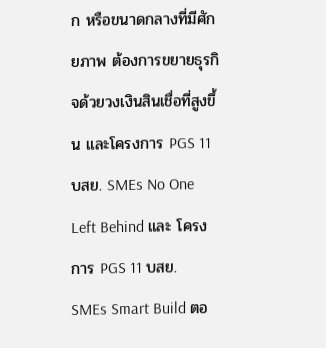ก หรือขนาดกลางที่มีศักยภาพ ต้องการขยายธุรกิจด้วยวงเงินสินเชื่อที่สูงขึ้น และโครงการ PGS 11 บสย. SMEs No One Left Behind และ โครงการ PGS 11 บสย. SMEs Smart Build ตอ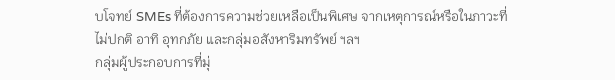บโจทย์ SMEs ที่ต้องการความช่วยเหลือเป็นพิเศษ จากเหตุการณ์หรือในภาวะที่ไม่ปกติ อาทิ อุทกภัย และกลุ่มอสังหาริมทรัพย์ ฯลฯ
กลุ่มผู้ประกอบการที่มุ่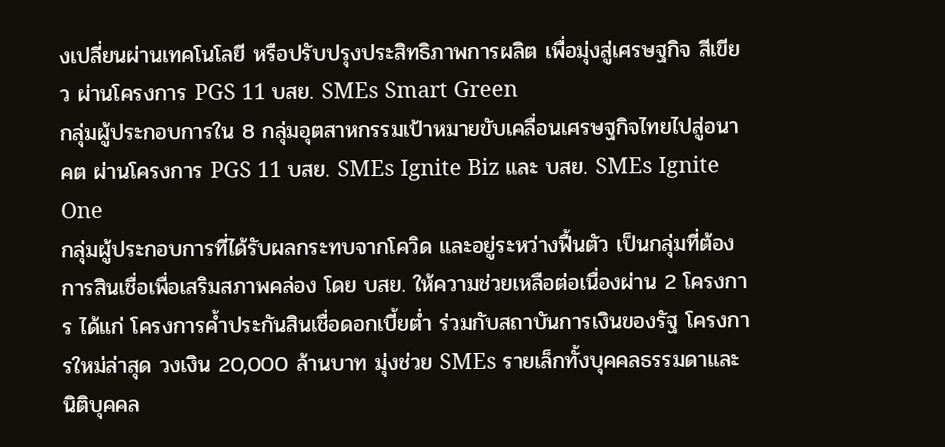งเปลี่ยนผ่านเทคโนโลยี หรือปรับปรุงประสิทธิภาพการผลิต เพื่อมุ่งสู่เศรษฐกิจ สีเขียว ผ่านโครงการ PGS 11 บสย. SMEs Smart Green
กลุ่มผู้ประกอบการใน 8 กลุ่มอุตสาหกรรมเป้าหมายขับเคลื่อนเศรษฐกิจไทยไปสู่อนาคต ผ่านโครงการ PGS 11 บสย. SMEs Ignite Biz และ บสย. SMEs Ignite One
กลุ่มผู้ประกอบการที่ได้รับผลกระทบจากโควิด และอยู่ระหว่างฟื้นตัว เป็นกลุ่มที่ต้องการสินเชื่อเพื่อเสริมสภาพคล่อง โดย บสย. ให้ความช่วยเหลือต่อเนื่องผ่าน 2 โครงการ ได้แก่ โครงการค้ำประกันสินเชื่อดอกเบี้ยต่ำ ร่วมกับสถาบันการเงินของรัฐ โครงการใหม่ล่าสุด วงเงิน 20,000 ล้านบาท มุ่งช่วย SMEs รายเล็กทั้งบุคคลธรรมดาและนิติบุคคล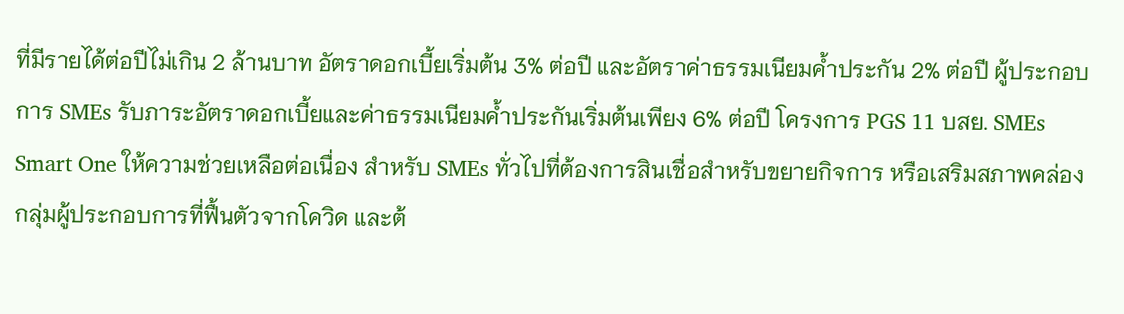ที่มีรายได้ต่อปีไม่เกิน 2 ล้านบาท อัตราดอกเบี้ยเริ่มต้น 3% ต่อปี และอัตราค่าธรรมเนียมค้ำประกัน 2% ต่อปี ผู้ประกอบการ SMEs รับภาระอัตราดอกเบี้ยและค่าธรรมเนียมค้ำประกันเริ่มต้นเพียง 6% ต่อปี โครงการ PGS 11 บสย. SMEs Smart One ให้ความช่วยเหลือต่อเนื่อง สำหรับ SMEs ทั่วไปที่ต้องการสินเชื่อสำหรับขยายกิจการ หรือเสริมสภาพคล่อง
กลุ่มผู้ประกอบการที่ฟื้นตัวจากโควิด และต้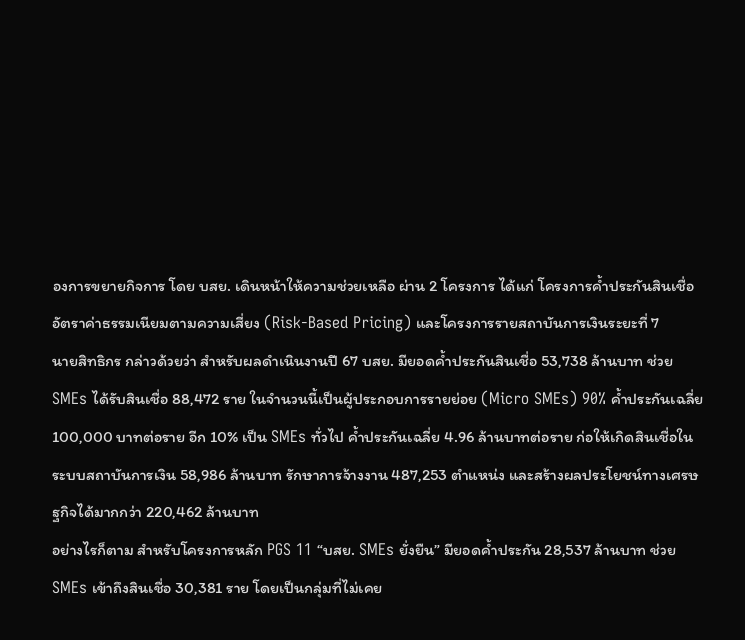องการขยายกิจการ โดย บสย. เดินหน้าให้ความช่วยเหลือ ผ่าน 2 โครงการ ได้แก่ โครงการค้ำประกันสินเชื่อ อัตราค่าธรรมเนียมตามความเสี่ยง (Risk-Based Pricing) และโครงการรายสถาบันการเงินระยะที่ 7
นายสิทธิกร กล่าวด้วยว่า สำหรับผลดำเนินงานปี 67 บสย. มียอดค้ำประกันสินเชื่อ 53,738 ล้านบาท ช่วย SMEs ได้รับสินเชื่อ 88,472 ราย ในจำนวนนี้เป็นผู้ประกอบการรายย่อย (Micro SMEs) 90% ค้ำประกันเฉลี่ย 100,000 บาทต่อราย อีก 10% เป็น SMEs ทั่วไป ค้ำประกันเฉลี่ย 4.96 ล้านบาทต่อราย ก่อให้เกิดสินเชื่อในระบบสถาบันการเงิน 58,986 ล้านบาท รักษาการจ้างงาน 487,253 ตำแหน่ง และสร้างผลประโยชน์ทางเศรษฐกิจได้มากกว่า 220,462 ล้านบาท
อย่างไรก็ตาม สำหรับโครงการหลัก PGS 11 “บสย. SMEs ยั่งยืน” มียอดค้ำประกัน 28,537 ล้านบาท ช่วย SMEs เข้าถึงสินเชื่อ 30,381 ราย โดยเป็นกลุ่มที่ไม่เคย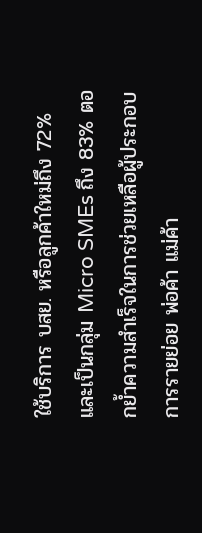ใช้บริการ บสย. หรือลูกค้าใหม่ถึง 72% และเป็นกลุ่ม Micro SMEs ถึง 83% ตอกย้ำความสำเร็จในการช่วยเหลือผู้ประกอบการรายย่อย พ่อค้า แม่ค้า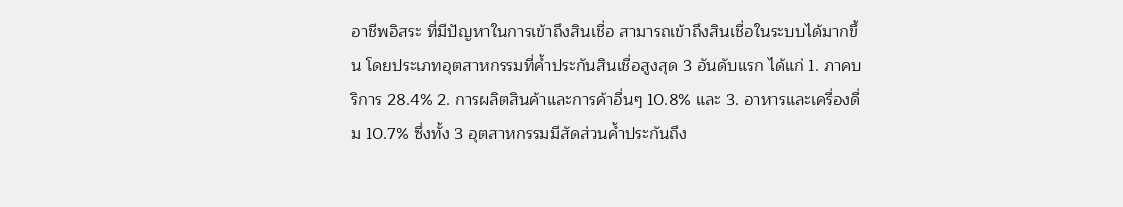อาชีพอิสระ ที่มีปัญหาในการเข้าถึงสินเชื่อ สามารถเข้าถึงสินเชื่อในระบบได้มากขึ้น โดยประเภทอุตสาหกรรมที่ค้ำประกันสินเชื่อสูงสุด 3 อันดับแรก ได้แก่ 1. ภาคบริการ 28.4% 2. การผลิตสินค้าและการค้าอื่นๆ 10.8% และ 3. อาหารและเครื่องดื่ม 10.7% ซึ่งทั้ง 3 อุตสาหกรรมมีสัดส่วนค้ำประกันถึง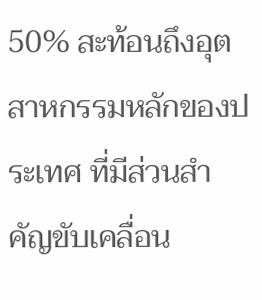50% สะท้อนถึงอุตสาหกรรมหลักของประเทศ ที่มีส่วนสำคัญขับเคลื่อน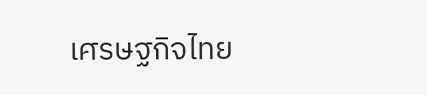เศรษฐกิจไทย